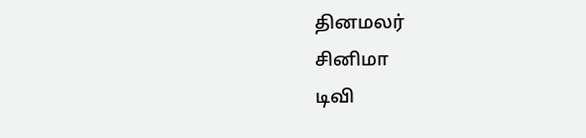தினமலர்
சினிமா
டிவி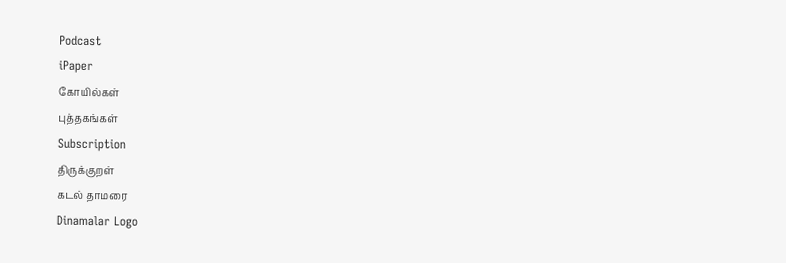Podcast
iPaper
கோயில்கள்
புத்தகங்கள்
Subscription
திருக்குறள்
கடல் தாமரை
Dinamalar Logo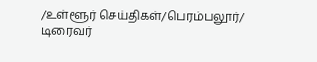/உள்ளூர் செய்திகள்/பெரம்பலூர்/ டிரைவர்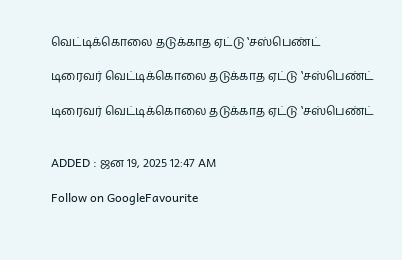வெட்டிக்கொலை தடுக்காத ஏட்டு ‛சஸ்பெண்ட்

டிரைவர் வெட்டிக்கொலை தடுக்காத ஏட்டு ‛சஸ்பெண்ட்

டிரைவர் வெட்டிக்கொலை தடுக்காத ஏட்டு ‛சஸ்பெண்ட்


ADDED : ஜன 19, 2025 12:47 AM

Follow on GoogleFavourite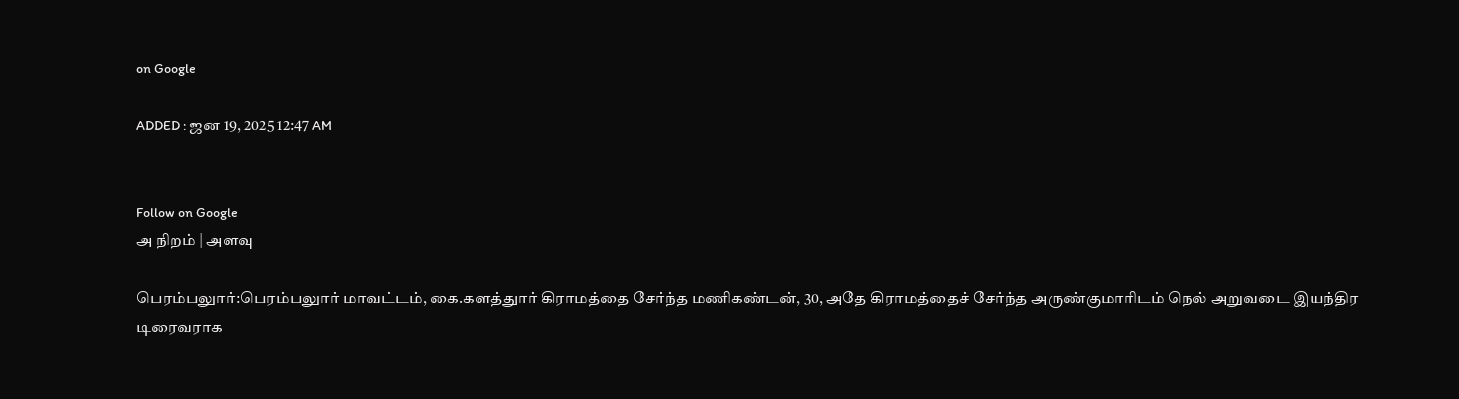on Google

ADDED : ஜன 19, 2025 12:47 AM


Follow on Google
அ நிறம் | அளவு

பெரம்பலுார்:பெரம்பலுார் மாவட்டம், கை.களத்துார் கிராமத்தை சேர்ந்த மணிகண்டன், 30, அதே கிராமத்தைச் சேர்ந்த அருண்குமாரிடம் நெல் அறுவடை இயந்திர டிரைவராக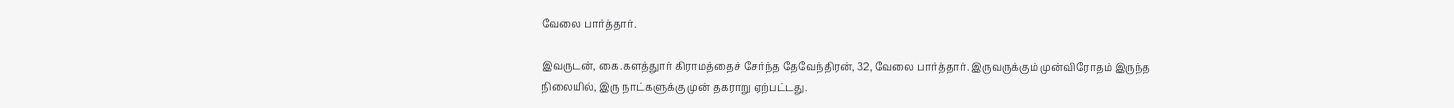வேலை பார்த்தார்.

இவருடன், கை.களத்துார் கிராமத்தைச் சேர்ந்த தேவேந்திரன், 32, வேலை பார்த்தார். இருவருக்கும் முன்விரோதம் இருந்த நிலையில், இரு நாட்களுக்கு முன் தகராறு ஏற்பட்டது.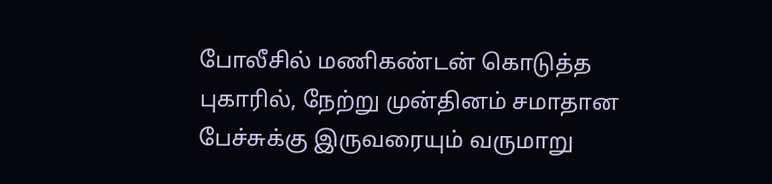போலீசில் மணிகண்டன் கொடுத்த புகாரில், நேற்று முன்தினம் சமாதான பேச்சுக்கு இருவரையும் வருமாறு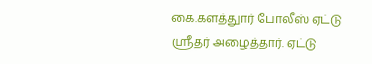கை.களத்துார் போலீஸ் ஏட்டு ஸ்ரீதர் அழைத்தார். ஏட்டு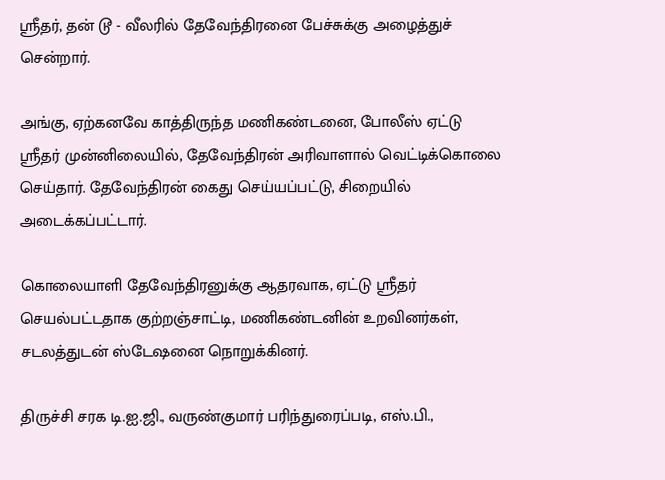ஸ்ரீதர், தன் டூ - வீலரில் தேவேந்திரனை பேச்சுக்கு அழைத்துச் சென்றார்.

அங்கு, ஏற்கனவே காத்திருந்த மணிகண்டனை, போலீஸ் ஏட்டு ஸ்ரீதர் முன்னிலையில், தேவேந்திரன் அரிவாளால் வெட்டிக்கொலை செய்தார். தேவேந்திரன் கைது செய்யப்பட்டு, சிறையில் அடைக்கப்பட்டார்.

கொலையாளி தேவேந்திரனுக்கு ஆதரவாக, ஏட்டு ஸ்ரீதர் செயல்பட்டதாக குற்றஞ்சாட்டி, மணிகண்டனின் உறவினர்கள், சடலத்துடன் ஸ்டேஷனை நொறுக்கினர்.

திருச்சி சரக டி.ஐ.ஜி., வருண்குமார் பரிந்துரைப்படி, எஸ்.பி.,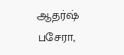ஆதர்ஷ் பசேரா,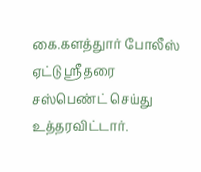கை.களத்துார் போலீஸ் ஏட்டு ஸ்ரீதரை சஸ்பெண்ட் செய்து உத்தரவிட்டார்.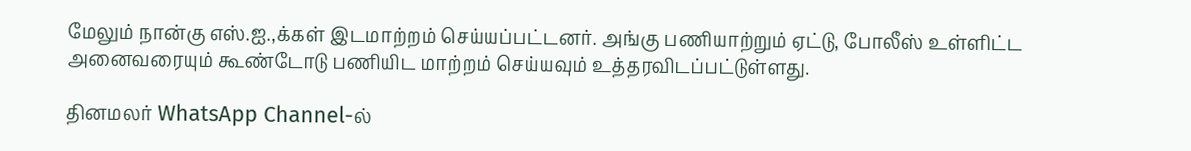மேலும் நான்கு எஸ்.ஐ.,க்கள் இடமாற்றம் செய்யப்பட்டனர். அங்கு பணியாற்றும் ஏட்டு, போலீஸ் உள்ளிட்ட அனைவரையும் கூண்டோடு பணியிட மாற்றம் செய்யவும் உத்தரவிடப்பட்டுள்ளது.

தினமலர் WhatsApp Channel-ல்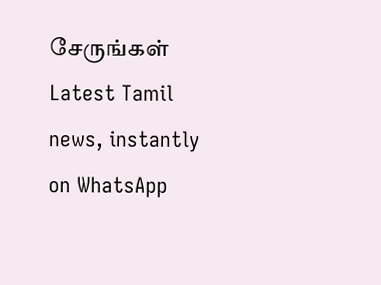சேருங்கள்
Latest Tamil news, instantly on WhatsApp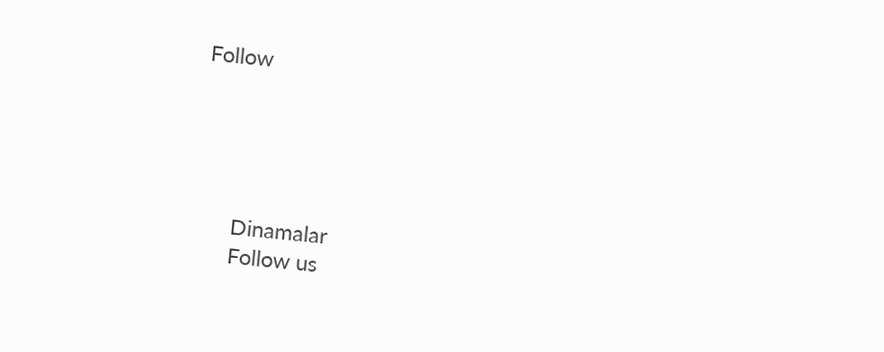Follow





      Dinamalar
      Follow us